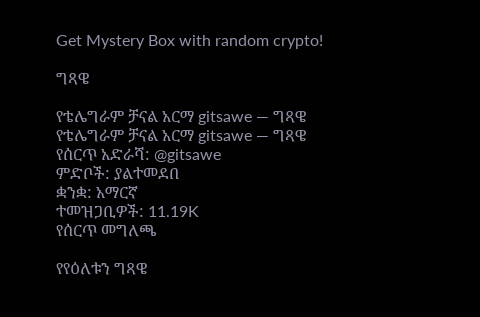Get Mystery Box with random crypto!

ግጻዌ

የቴሌግራም ቻናል አርማ gitsawe — ግጻዌ
የቴሌግራም ቻናል አርማ gitsawe — ግጻዌ
የሰርጥ አድራሻ: @gitsawe
ምድቦች: ያልተመደበ
ቋንቋ: አማርኛ
ተመዝጋቢዎች: 11.19K
የሰርጥ መግለጫ

የየዕለቱን ግጻዌ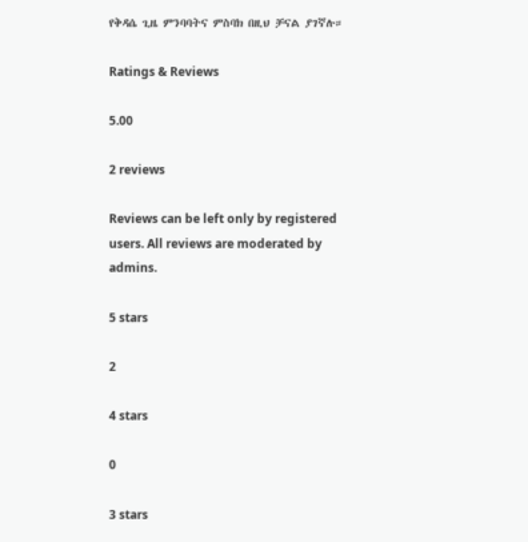የቅዳሴ ጊዜ ምንባባትና ምስባክ በዚህ ቻናል ያገኛሉ።

Ratings & Reviews

5.00

2 reviews

Reviews can be left only by registered users. All reviews are moderated by admins.

5 stars

2

4 stars

0

3 stars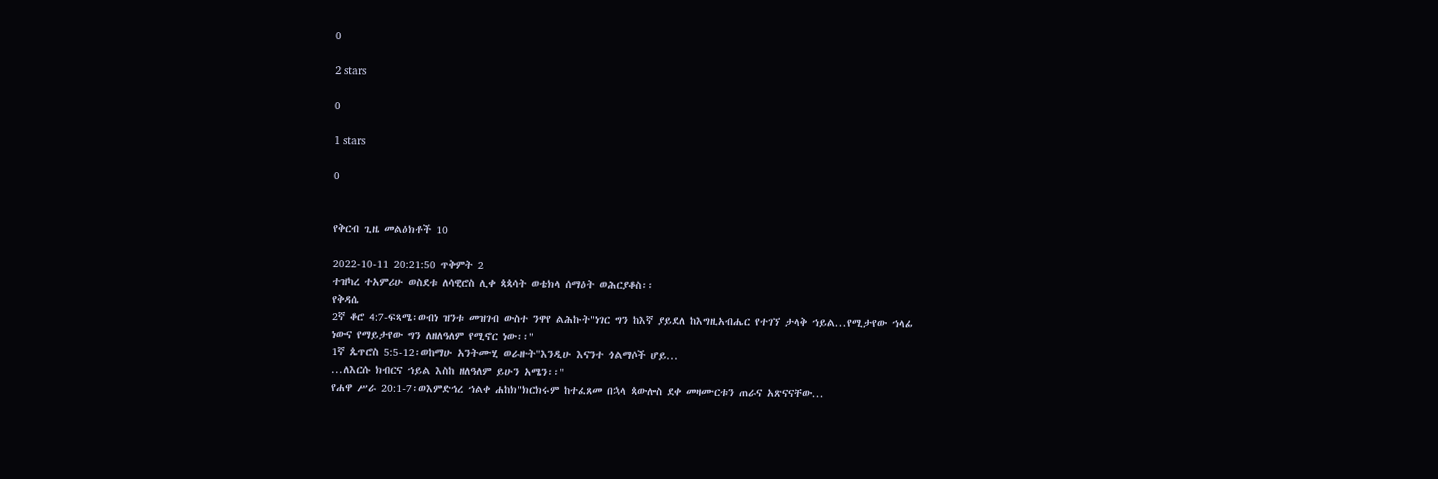0

2 stars

0

1 stars

0


የቅርብ ጊዜ መልዕክቶች 10

2022-10-11 20:21:50 ጥቅምት 2
ተዝካረ ተአምሪሁ ወስደቱ ለሳዊሮስ ሊቀ ጳጳሳት ወቴክላ ሰማዕት ወሕርያቆስ፡፡
የቅዳሴ
2ኛ ቆሮ 4:7-ፍጻሜ፡ወብነ ዝንቱ መዝገብ ውስተ ንዋየ ልሕኩት"ነገር ግን ከእኛ ያይደለ ከእግዚአብሔር የተገኘ ታላቅ ኀይል...የሚታየው ኀላፊ ነውና የማይታየው ግን ለዘለዓለም የሚኖር ነው፡፡"
1ኛ ጴጥሮስ 5:5-12፡ወከማሁ አንትሙሂ ወራዙት"እንዲሁ እናንተ ጎልማሶች ሆይ...
...ለእርሱ ክብርና ኀይል እስከ ዘለዓለም ይሁን አሜን፡፡"
የሐዋ ሥራ 20:1-7፡ወእምድኅረ ኀልቀ ሐከክ"ክርክሩም ከተፈጸመ በኋላ ጳውሎስ ደቀ መዛሙርቱን ጠራና አጽናናቸው...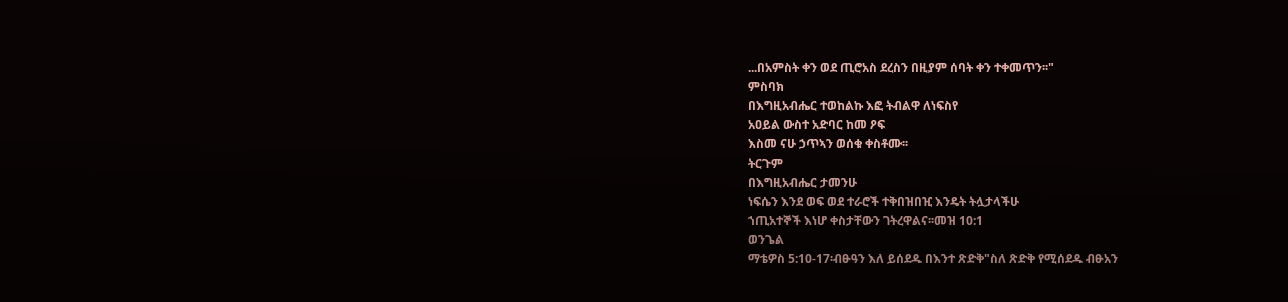...በአምስት ቀን ወደ ጢሮአስ ደረስን በዚያም ሰባት ቀን ተቀመጥን፡፡"
ምስባክ
በእግዚአብሔር ተወከልኩ እፎ ትብልዋ ለነፍስየ
አዐይል ውስተ አድባር ከመ ዖፍ
እስመ ናሁ ኃጥኣን ወሰቁ ቀስቶሙ፡፡
ትርጉም
በእግዚአብሔር ታመንሁ
ነፍሴን እንደ ወፍ ወደ ተራሮች ተቅበዝበዢ እንዴት ትሏታላችሁ
ኀጢአተኞች እነሆ ቀስታቸውን ገትረዋልና፡፡መዝ 10:1
ወንጌል
ማቴዎስ 5:10-17፡ብፁዓን እለ ይሰደዱ በእንተ ጽድቅ"ስለ ጽድቅ የሚሰደዱ ብፁአን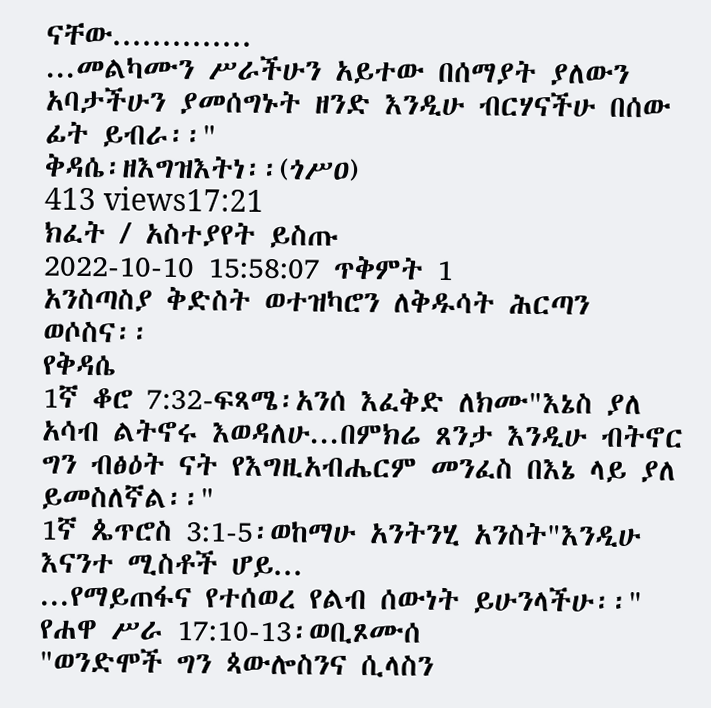ናቸው..............
...መልካሙን ሥራችሁን አይተው በሰማያት ያለውን አባታችሁን ያመሰግኑት ዘንድ እንዲሁ ብርሃናችሁ በሰው ፊት ይብራ፡፡"
ቅዳሴ፡ዘእግዝእትነ፡፡(ጎሥዐ)
413 views17:21
ክፈት / አስተያየት ይስጡ
2022-10-10 15:58:07 ጥቅምት 1
አንስጣስያ ቅድስት ወተዝካሮን ለቅዱሳት ሕርጣን ወሶስና፡፡
የቅዳሴ
1ኛ ቆሮ 7:32-ፍጻሜ፡አንሰ እፈቅድ ለክሙ"እኔስ ያለ አሳብ ልትኖሩ እወዳለሁ...በምክሬ ጸንታ እንዲሁ ብትኖር ግን ብፅዕት ናት የእግዚአብሔርም መንፈስ በእኔ ላይ ያለ ይመስለኛል፡፡"
1ኛ ጴጥሮስ 3:1-5፡ወከማሁ አንትንሂ አንስት"እንዲሁ እናንተ ሚስቶች ሆይ...
...የማይጠፋና የተሰወረ የልብ ሰውነት ይሁንላችሁ፡፡"
የሐዋ ሥራ 17:10-13፡ወቢጾሙሰ
"ወንድሞች ግን ጳውሎስንና ሲላስን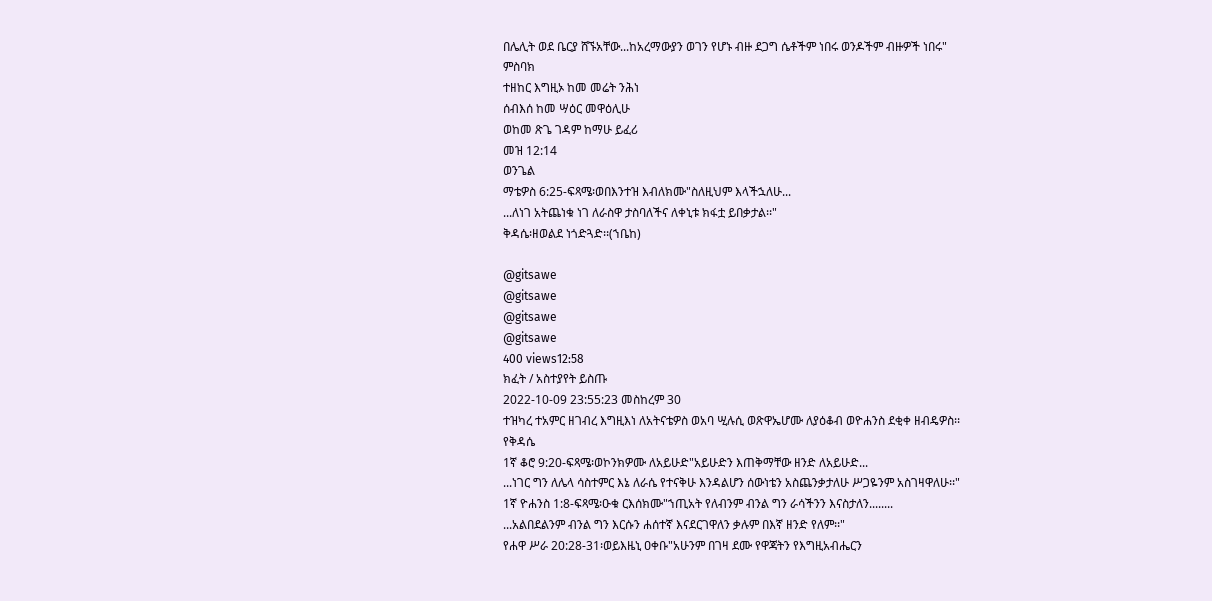በሌሊት ወደ ቤርያ ሸኙአቸው...ከአረማውያን ወገን የሆኑ ብዙ ደጋግ ሴቶችም ነበሩ ወንዶችም ብዙዎች ነበሩ"
ምስባክ
ተዘከር እግዚኦ ከመ መሬት ንሕነ
ሰብእሰ ከመ ሣዕር መዋዕሊሁ
ወከመ ጽጌ ገዳም ከማሁ ይፈሪ
መዝ 12:14
ወንጌል
ማቴዎስ 6:25-ፍጻሜ፡ወበእንተዝ እብለክሙ"ስለዚህም እላችኋለሁ...
...ለነገ አትጨነቁ ነገ ለራስዋ ታስባለችና ለቀኒቱ ክፋቷ ይበቃታል፡፡"
ቅዳሴ፡ዘወልደ ነጎድጓድ፡፡(ኀቤከ)

@gitsawe
@gitsawe
@gitsawe
@gitsawe
400 views12:58
ክፈት / አስተያየት ይስጡ
2022-10-09 23:55:23 መስከረም 30
ተዝካረ ተአምር ዘገብረ እግዚእነ ለአትናቴዎስ ወአባ ሢሉሲ ወጽዋኤሆሙ ለያዕቆብ ወዮሐንስ ደቂቀ ዘብዴዎስ፡፡
የቅዳሴ
1ኛ ቆሮ 9:20-ፍጻሜ፡ወኮንክዎሙ ለአይሁድ"አይሁድን እጠቅማቸው ዘንድ ለአይሁድ...
...ነገር ግን ለሌላ ሳስተምር እኔ ለራሴ የተናቅሁ እንዳልሆን ሰውነቴን አስጨንቃታለሁ ሥጋዬንም አስገዛዋለሁ፡፡"
1ኛ ዮሐንስ 1:8-ፍጻሜ፡ዑቁ ርእሰክሙ"ኀጢአት የለብንም ብንል ግን ራሳችንን እናስታለን........
...አልበደልንም ብንል ግን እርሱን ሐሰተኛ እናደርገዋለን ቃሉም በእኛ ዘንድ የለም፡፡"
የሐዋ ሥራ 20:28-31፡ወይእዜኒ ዐቀቡ"አሁንም በገዛ ደሙ የዋጃትን የእግዚአብሔርን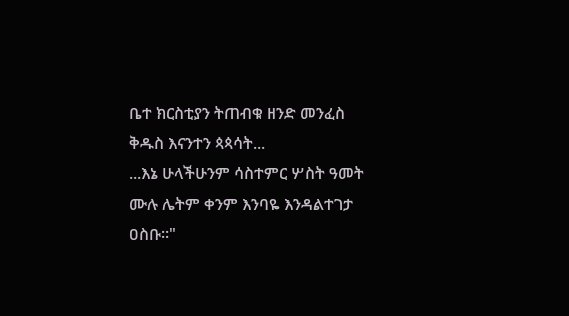ቤተ ክርስቲያን ትጠብቁ ዘንድ መንፈስ ቅዱስ እናንተን ጳጳሳት...
...እኔ ሁላችሁንም ሳስተምር ሦስት ዓመት ሙሉ ሌትም ቀንም እንባዬ እንዳልተገታ ዐስቡ፡፡"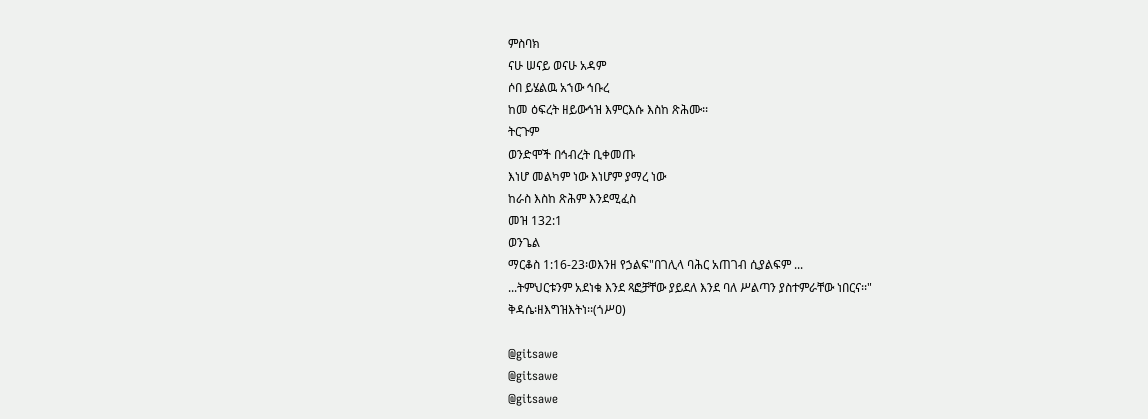ምስባክ
ናሁ ሠናይ ወናሁ አዳም
ሶበ ይሄልዉ አኀው ኅቡረ
ከመ ዕፍረት ዘይውኅዝ እምርእሱ እስከ ጽሕሙ፡፡
ትርጉም
ወንድሞች በኅብረት ቢቀመጡ
እነሆ መልካም ነው እነሆም ያማረ ነው
ከራስ እስከ ጽሕም እንደሚፈስ
መዝ 132:1
ወንጌል
ማርቆስ 1:16-23፡ወእንዘ የኃልፍ"በገሊላ ባሕር አጠገብ ሲያልፍም ...
...ትምህርቱንም አደነቁ እንደ ጻፎቻቸው ያይደለ እንደ ባለ ሥልጣን ያስተምራቸው ነበርና፡፡"
ቅዳሴ፡ዘእግዝእትነ፡፡(ጎሥዐ)

@gitsawe
@gitsawe
@gitsawe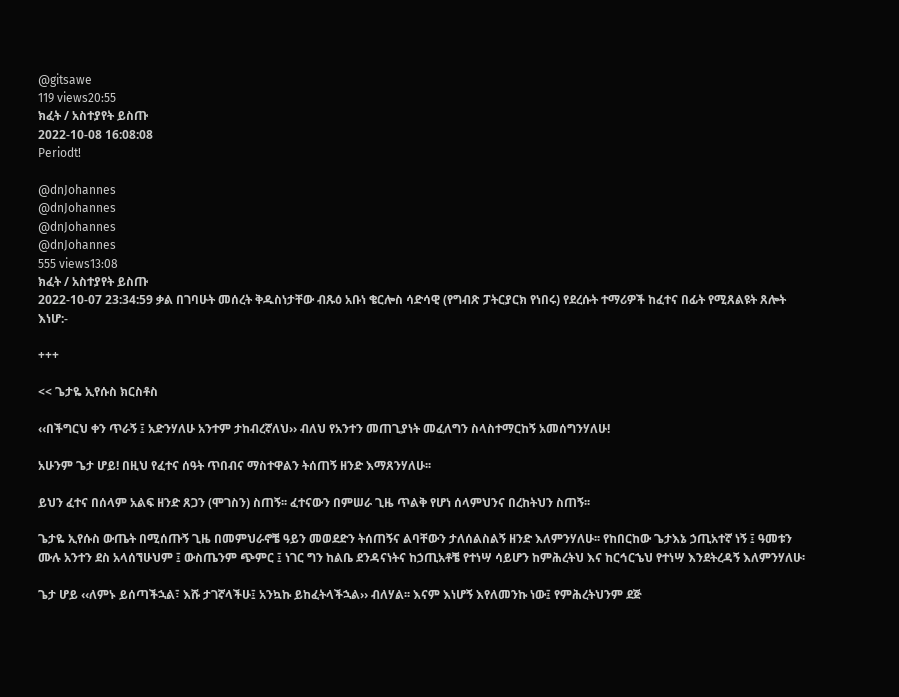@gitsawe
119 views20:55
ክፈት / አስተያየት ይስጡ
2022-10-08 16:08:08
Periodt!

@dnJohannes
@dnJohannes
@dnJohannes
@dnJohannes
555 views13:08
ክፈት / አስተያየት ይስጡ
2022-10-07 23:34:59 ቃል በገባሁት መሰረት ቅዱስነታቸው ብጹዕ አቡነ ቄርሎስ ሳድሳዊ (የግብጽ ፓትርያርክ የነበሩ) የደረሱት ተማሪዎች ከፈተና በፊት የሚጸልዩት ጸሎት እነሆ:-

+++

<< ጌታዬ ኢየሱስ ክርስቶስ

‹‹በችግርህ ቀን ጥራኝ ፤ አድንሃለሁ አንተም ታከብረኛለህ›› ብለህ የአንተን መጠጊያነት መፈለግን ስላስተማርከኝ አመሰግንሃለሁ!

አሁንም ጌታ ሆይ! በዚህ የፈተና ሰዓት ጥበብና ማስተዋልን ትሰጠኝ ዘንድ እማጸንሃለሁ፡፡

ይህን ፈተና በሰላም አልፍ ዘንድ ጸጋን (ሞገስን) ስጠኝ፡፡ ፈተናውን በምሠራ ጊዜ ጥልቅ የሆነ ሰላምህንና በረከትህን ስጠኝ፡፡

ጌታዬ ኢየሱስ ውጤት በሚሰጡኝ ጊዜ በመምህራኖቼ ዓይን መወደድን ትሰጠኝና ልባቸውን ታለሰልስልኝ ዘንድ እለምንሃለሁ፡፡ የከበርከው ጌታእኔ ኃጢአተኛ ነኝ ፤ ዓመቱን ሙሉ አንተን ደስ አላሰኘሁህም ፤ ውስጤንም ጭምር ፤ ነገር ግን ከልቤ ደንዳናነትና ከኃጢአቶቼ የተነሣ ሳይሆን ከምሕረትህ እና ከርኅርኄህ የተነሣ እንደትረዳኝ እለምንሃለሁ፡

ጌታ ሆይ ‹‹ለምኑ ይሰጣችኋል፣ እሹ ታገኛላችሁ፤ አንኳኩ ይከፈትላችኋል›› ብለሃል፡፡ እናም እነሆኝ እየለመንኩ ነው፤ የምሕረትህንም ደጅ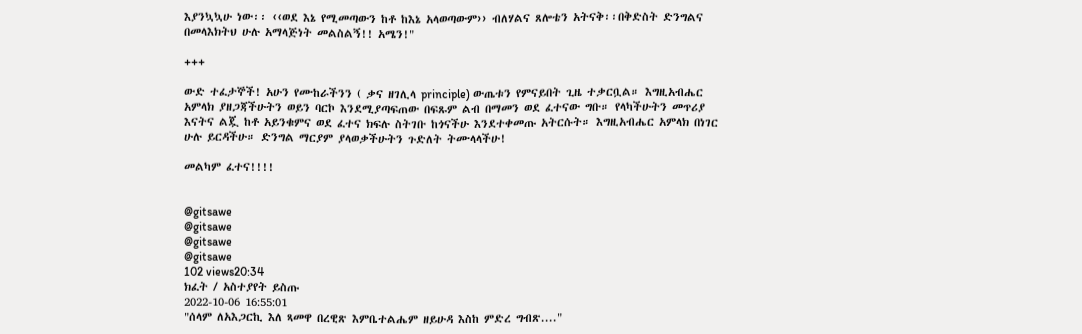እያንኳኳሁ ነው፡፡ ‹‹ወደ እኔ የሚመጣውን ከቶ ከእኔ አላወጣውም›› ብለሃልና ጸሎቴን አትናቅ፡፡በቅድስት ድንግልና በመላእክትህ ሁሉ አማላጅነት መልስልኝ!! አሜን!"

+++

ውድ ተፈታኞች! አሁን የሙከራችንን ( ቃና ዘገሊላ principle) ውጤቱን የምናይበት ጊዜ ተቃርቧል። እግዚአብሔር አምላክ ያዘጋጃችሁትን ወይን ባርኮ እንደሚያጣፍጠው በፍጹም ልብ በማመን ወደ ፈተናው ግቡ። የላካችሁትን መጥሪያ እናትና ልጇ ከቶ አይንቁምና ወደ ፈተና ክፍሉ ስትገቡ ከጎናችሁ እንደተቀመጡ አትርሱት። እግዚአብሔር አምላክ በነገር ሁሉ ይርዳችሁ። ድንግል ማርያም ያላወቃችሁትን ጉድለት ትሙላላችሁ!

መልካም ፈተና!!!!


@gitsawe
@gitsawe
@gitsawe
@gitsawe
102 views20:34
ክፈት / አስተያየት ይስጡ
2022-10-06 16:55:01
"ሰላም ለአእጋርኪ እለ ጻመዋ በረዊጽ እምቤተልሔም ዘይሁዳ እስከ ምድረ ግብጽ...."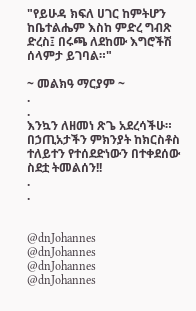"የይሁዳ ክፍለ ሀገር ከምትሆን ከቤተልሔም እስከ ምድረ ግብጽ ድረስ፤ በሩጫ ለደከሙ እግሮችሽ ሰላምታ ይገባል።"

~ መልክዓ ማርያም ~
.
.
እንኳን ለዘመነ ጽጌ አደረሳችሁ። በኃጢአታችን ምክንያት ከክርስቶስ ተለይተን የተሰደድነውን በተቀደሰው ስደቷ ትመልሰን!!
.
.


@dnJohannes
@dnJohannes
@dnJohannes
@dnJohannes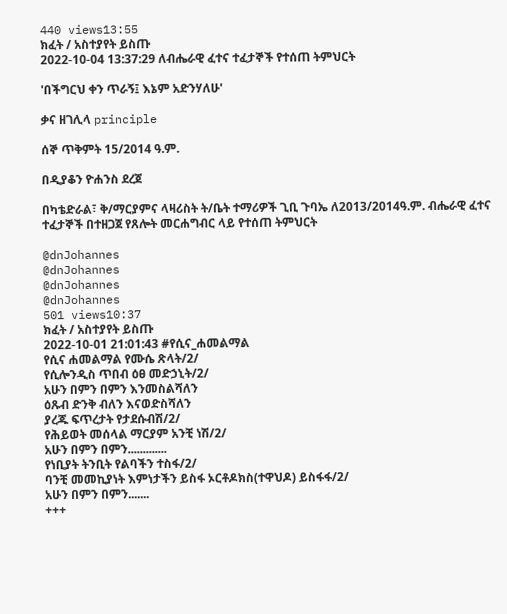440 views13:55
ክፈት / አስተያየት ይስጡ
2022-10-04 13:37:29 ለብሔራዊ ፈተና ተፈታኞች የተሰጠ ትምህርት

'በችግርህ ቀን ጥራኝ፤ እኔም አድንሃለሁ'

ቃና ዘገሊላ principle

ሰኞ ጥቅምት 15/2014 ዓ.ም.

በዲያቆን ዮሐንስ ደረጀ

በካቴድራል፣ ቅ/ማርያምና ላዛሪስት ት/ቤት ተማሪዎች ጊቢ ጉባኤ ለ2013/2014ዓ.ም. ብሔራዊ ፈተና ተፈታኞች በተዘጋጀ የጸሎት መርሐግብር ላይ የተሰጠ ትምህርት

@dnJohannes
@dnJohannes
@dnJohannes
@dnJohannes
501 views10:37
ክፈት / አስተያየት ይስጡ
2022-10-01 21:01:43 #የሲና_ሐመልማል
የሲና ሐመልማል የሙሴ ጽላት/2/
የሲሎንዲስ ጥበብ ዕፀ መድኃኒት/2/
አሁን በምን በምን እንመስልሻለን
ዕጹብ ድንቅ ብለን እናወድስሻለን
ያረጁ ፍጥረታት የታደሱብሽ/2/
የሕይወት መሰላል ማርያም አንቺ ነሽ/2/
አሁን በምን በምን.............
የነቢያት ትንቢት የልባችን ተስፋ/2/
ባንቺ መመኪያነት እምነታችን ይስፋ ኦርቶዶክስ(ተዋህዶ) ይስፋፋ/2/
አሁን በምን በምን.......
+++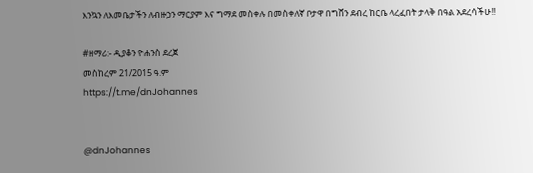እንኳን ለእመቤታችን ለብዙኃን ማርያም እና ግማደ መስቀሉ በመስቀለኛ ቦታዋ በግሸን ደብረ ከርቤ ላረፈበት ታላቅ በዓል አደረሳችሁ!!

#ዘማሪ:- ዲያቆን ዮሐንስ ደረጀ
መስከረም 21/2015 ዓ.ም
https://t.me/dnJohannes


@dnJohannes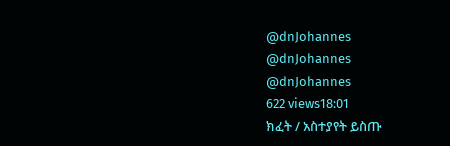@dnJohannes
@dnJohannes
@dnJohannes
622 views18:01
ክፈት / አስተያየት ይስጡ